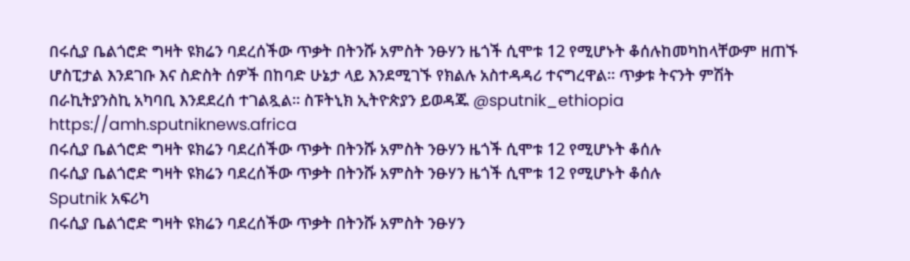በሩሲያ ቤልጎሮድ ግዛት ዩክሬን ባደረሰችው ጥቃት በትንሹ አምስት ንፁሃን ዜጎች ሲሞቱ 12 የሚሆኑት ቆሰሉከመካከላቸውም ዘጠኙ ሆስፒታል እንደገቡ እና ስድስት ሰዎች በከባድ ሁኔታ ላይ እንደሚገኙ የክልሉ አስተዳዳሪ ተናግረዋል። ጥቃቱ ትናንት ምሽት በራኪትያንስኪ አካባቢ እንደደረሰ ተገልጿል። ስፑትኒክ ኢትዮጵያን ይወዳጁ @sputnik_ethiopia
https://amh.sputniknews.africa
በሩሲያ ቤልጎሮድ ግዛት ዩክሬን ባደረሰችው ጥቃት በትንሹ አምስት ንፁሃን ዜጎች ሲሞቱ 12 የሚሆኑት ቆሰሉ
በሩሲያ ቤልጎሮድ ግዛት ዩክሬን ባደረሰችው ጥቃት በትንሹ አምስት ንፁሃን ዜጎች ሲሞቱ 12 የሚሆኑት ቆሰሉ
Sputnik አፍሪካ
በሩሲያ ቤልጎሮድ ግዛት ዩክሬን ባደረሰችው ጥቃት በትንሹ አምስት ንፁሃን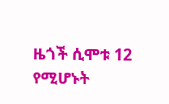ዜጎች ሲሞቱ 12 የሚሆኑት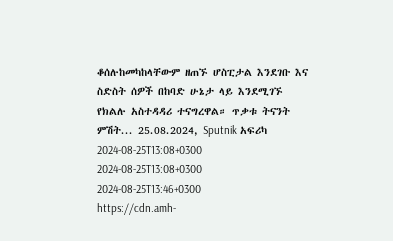ቆሰሉከመካከላቸውም ዘጠኙ ሆስፒታል እንደገቡ እና ስድስት ሰዎች በከባድ ሁኔታ ላይ እንደሚገኙ የክልሉ አስተዳዳሪ ተናግረዋል። ጥቃቱ ትናንት ምሽት... 25.08.2024, Sputnik አፍሪካ
2024-08-25T13:08+0300
2024-08-25T13:08+0300
2024-08-25T13:46+0300
https://cdn.amh-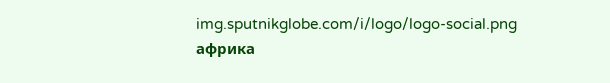img.sputnikglobe.com/i/logo/logo-social.png
африка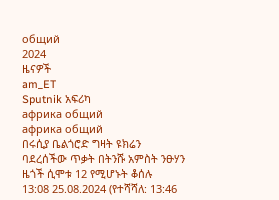общий
2024
ዜናዎች
am_ET
Sputnik አፍሪካ
африка общий
африка общий
በሩሲያ ቤልጎሮድ ግዛት ዩክሬን ባደረሰችው ጥቃት በትንሹ አምስት ንፁሃን ዜጎች ሲሞቱ 12 የሚሆኑት ቆሰሉ
13:08 25.08.2024 (የተሻሻለ: 13:46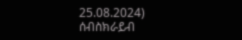25.08.2024)
ሰብስክራይብ